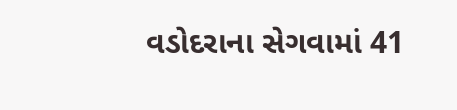વડોદરાના સેગવામાં 41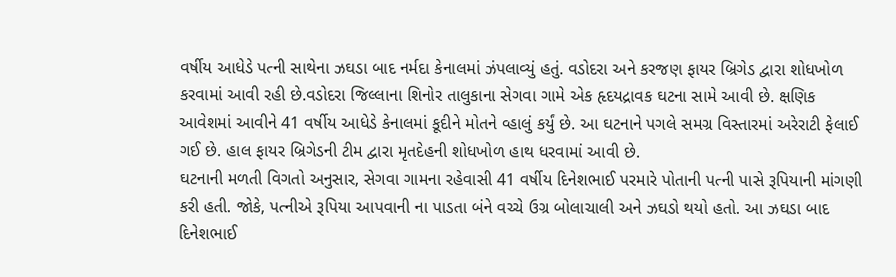વર્ષીય આધેડે પત્ની સાથેના ઝઘડા બાદ નર્મદા કેનાલમાં ઝંપલાવ્યું હતું. વડોદરા અને કરજણ ફાયર બ્રિગેડ દ્વારા શોધખોળ કરવામાં આવી રહી છે.વડોદરા જિલ્લાના શિનોર તાલુકાના સેગવા ગામે એક હૃદયદ્રાવક ઘટના સામે આવી છે. ક્ષણિક આવેશમાં આવીને 41 વર્ષીય આધેડે કેનાલમાં કૂદીને મોતને વ્હાલું કર્યું છે. આ ઘટનાને પગલે સમગ્ર વિસ્તારમાં અરેરાટી ફેલાઈ ગઈ છે. હાલ ફાયર બ્રિગેડની ટીમ દ્વારા મૃતદેહની શોધખોળ હાથ ધરવામાં આવી છે.
ઘટનાની મળતી વિગતો અનુસાર, સેગવા ગામના રહેવાસી 41 વર્ષીય દિનેશભાઈ પરમારે પોતાની પત્ની પાસે રૂપિયાની માંગણી કરી હતી. જોકે, પત્નીએ રૂપિયા આપવાની ના પાડતા બંને વચ્ચે ઉગ્ર બોલાચાલી અને ઝઘડો થયો હતો. આ ઝઘડા બાદ દિનેશભાઈ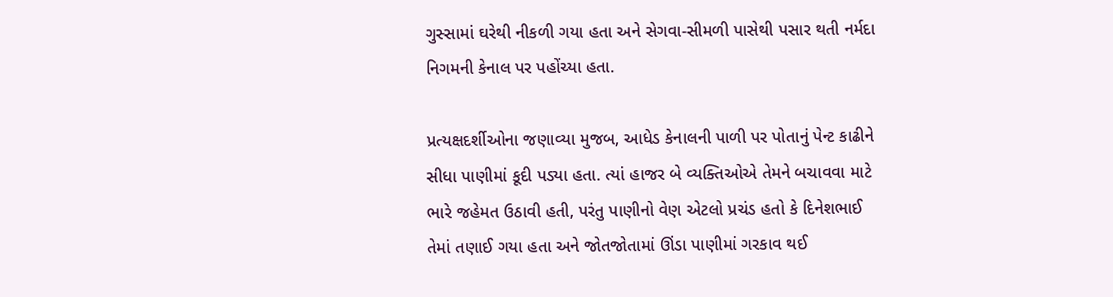ગુસ્સામાં ઘરેથી નીકળી ગયા હતા અને સેગવા-સીમળી પાસેથી પસાર થતી નર્મદા નિગમની કેનાલ પર પહોંચ્યા હતા.

પ્રત્યક્ષદર્શીઓના જણાવ્યા મુજબ, આધેડ કેનાલની પાળી પર પોતાનું પેન્ટ કાઢીને સીધા પાણીમાં કૂદી પડ્યા હતા. ત્યાં હાજર બે વ્યક્તિઓએ તેમને બચાવવા માટે ભારે જહેમત ઉઠાવી હતી, પરંતુ પાણીનો વેણ એટલો પ્રચંડ હતો કે દિનેશભાઈ તેમાં તણાઈ ગયા હતા અને જોતજોતામાં ઊંડા પાણીમાં ગરકાવ થઈ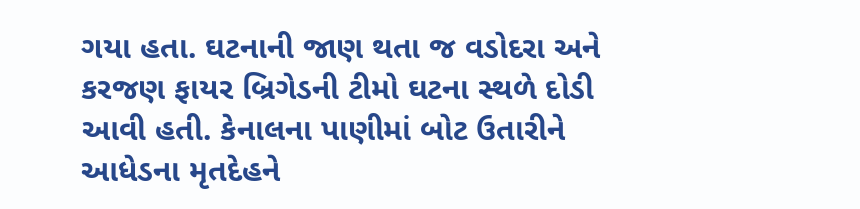ગયા હતા. ઘટનાની જાણ થતા જ વડોદરા અને કરજણ ફાયર બ્રિગેડની ટીમો ઘટના સ્થળે દોડી આવી હતી. કેનાલના પાણીમાં બોટ ઉતારીને આધેડના મૃતદેહને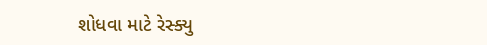શોધવા માટે રેસ્ક્યુ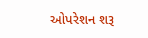ઓપરેશન શરૂ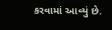કરવામાં આવ્યું છે.